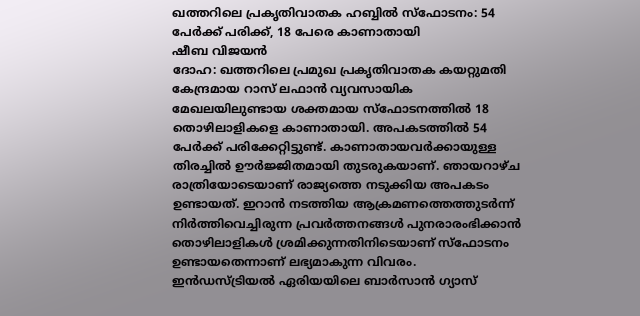ഖത്തറിലെ പ്രകൃതിവാതക ഹബ്ബിൽ സ്ഫോടനം: 54 പേർക്ക് പരിക്ക്, 18 പേരെ കാണാതായി
ഷീബ വിജയൻ
ദോഹ: ഖത്തറിലെ പ്രമുഖ പ്രകൃതിവാതക കയറ്റുമതി കേന്ദ്രമായ റാസ് ലഫാൻ വ്യവസായിക മേഖലയിലുണ്ടായ ശക്തമായ സ്ഫോടനത്തിൽ 18 തൊഴിലാളികളെ കാണാതായി. അപകടത്തിൽ 54 പേർക്ക് പരിക്കേറ്റിട്ടുണ്ട്. കാണാതായവർക്കായുള്ള തിരച്ചിൽ ഊർജ്ജിതമായി തുടരുകയാണ്. ഞായറാഴ്ച രാത്രിയോടെയാണ് രാജ്യത്തെ നടുക്കിയ അപകടം ഉണ്ടായത്. ഇറാൻ നടത്തിയ ആക്രമണത്തെത്തുടർന്ന് നിർത്തിവെച്ചിരുന്ന പ്രവർത്തനങ്ങൾ പുനരാരംഭിക്കാൻ തൊഴിലാളികൾ ശ്രമിക്കുന്നതിനിടെയാണ് സ്ഫോടനം ഉണ്ടായതെന്നാണ് ലഭ്യമാകുന്ന വിവരം.
ഇൻഡസ്ട്രിയൽ ഏരിയയിലെ ബാർസാൻ ഗ്യാസ്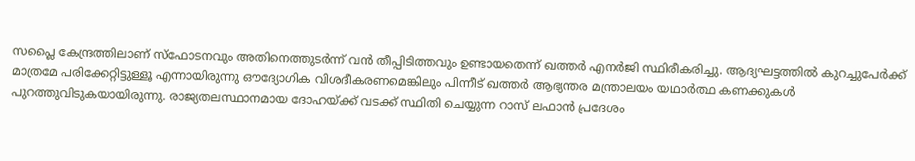സപ്ലൈ കേന്ദ്രത്തിലാണ് സ്ഫോടനവും അതിനെത്തുടർന്ന് വൻ തീപ്പിടിത്തവും ഉണ്ടായതെന്ന് ഖത്തർ എനർജി സ്ഥിരീകരിച്ചു. ആദ്യഘട്ടത്തിൽ കുറച്ചുപേർക്ക് മാത്രമേ പരിക്കേറ്റിട്ടുള്ളൂ എന്നായിരുന്നു ഔദ്യോഗിക വിശദീകരണമെങ്കിലും പിന്നീട് ഖത്തർ ആഭ്യന്തര മന്ത്രാലയം യഥാർത്ഥ കണക്കുകൾ പുറത്തുവിടുകയായിരുന്നു. രാജ്യതലസ്ഥാനമായ ദോഹയ്ക്ക് വടക്ക് സ്ഥിതി ചെയ്യുന്ന റാസ് ലഫാൻ പ്രദേശം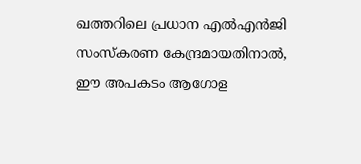ഖത്തറിലെ പ്രധാന എൽഎൻജി സംസ്കരണ കേന്ദ്രമായതിനാൽ, ഈ അപകടം ആഗോള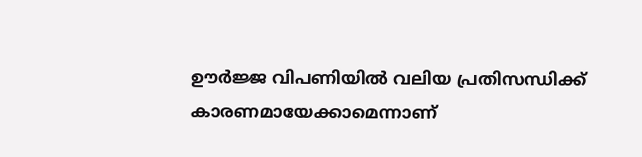ഊർജ്ജ വിപണിയിൽ വലിയ പ്രതിസന്ധിക്ക് കാരണമായേക്കാമെന്നാണ്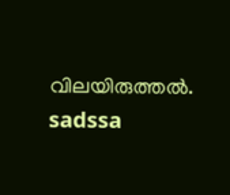വിലയിരുത്തൽ.
sadssa